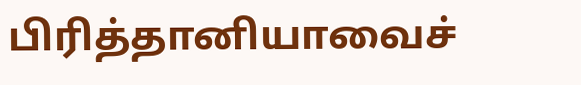பிரித்தானியாவைச்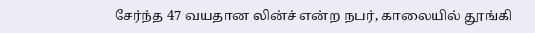சேர்ந்த 47 வயதான லின்ச் என்ற நபர், காலையில் தூங்கி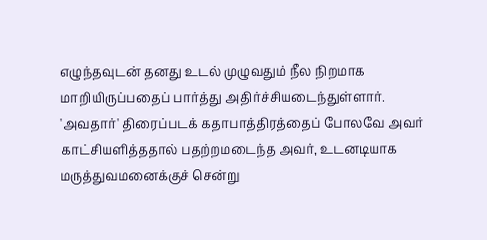எழுந்தவுடன் தனது உடல் முழுவதும் நீல நிறமாக மாறியிருப்பதைப் பார்த்து அதிர்ச்சியடைந்துள்ளார்.
'அவதார்' திரைப்படக் கதாபாத்திரத்தைப் போலவே அவர் காட்சியளித்ததால் பதற்றமடைந்த அவர், உடனடியாக மருத்துவமனைக்குச் சென்று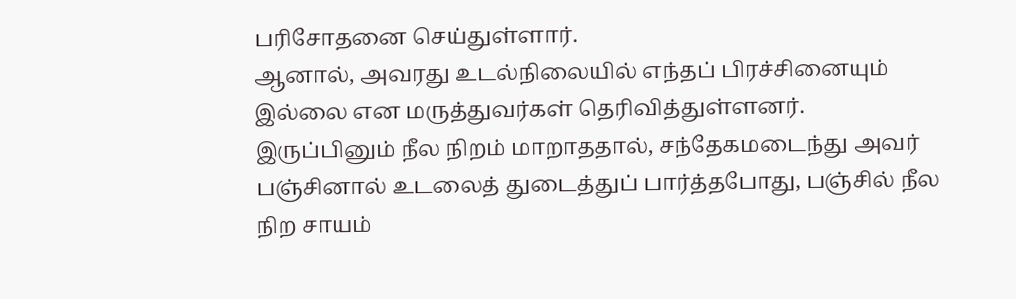பரிசோதனை செய்துள்ளார்.
ஆனால், அவரது உடல்நிலையில் எந்தப் பிரச்சினையும் இல்லை என மருத்துவர்கள் தெரிவித்துள்ளனர்.
இருப்பினும் நீல நிறம் மாறாததால், சந்தேகமடைந்து அவர் பஞ்சினால் உடலைத் துடைத்துப் பார்த்தபோது, பஞ்சில் நீல நிற சாயம்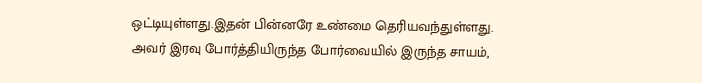ஒட்டியுள்ளது.இதன் பின்னரே உண்மை தெரியவந்துள்ளது.
அவர் இரவு போர்த்தியிருந்த போர்வையில் இருந்த சாயம்,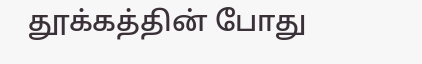தூக்கத்தின் போது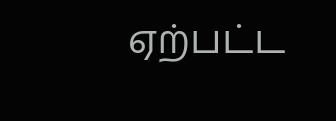ஏற்பட்ட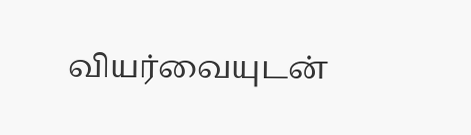வியர்வையுடன்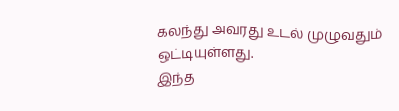கலந்து அவரது உடல் முழுவதும் ஒட்டியுள்ளது.
இந்த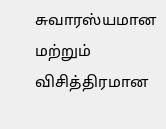சுவாரஸ்யமான மற்றும் விசித்திரமான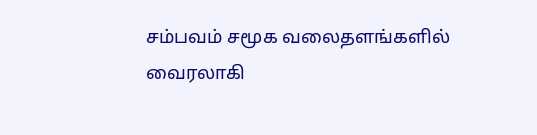சம்பவம் சமூக வலைதளங்களில் வைரலாகி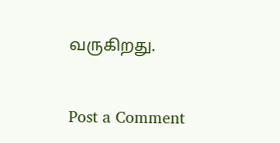வருகிறது.


Post a Comment